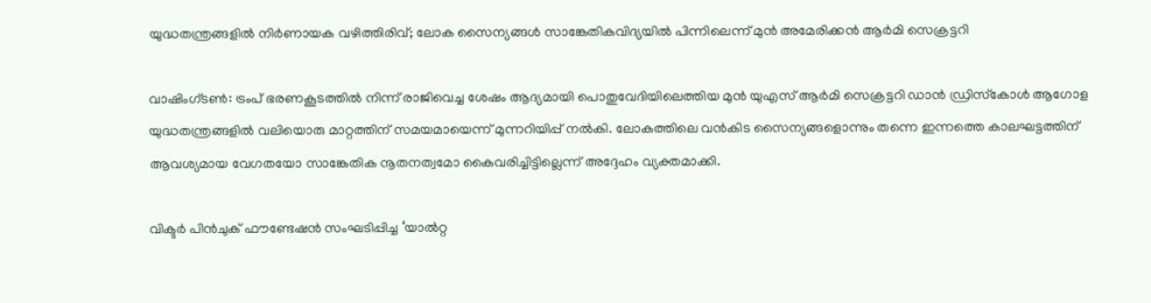യുദ്ധതന്ത്രങ്ങളിൽ നിർണായക വഴിത്തിരിവ്; ലോക സൈന്യങ്ങൾ സാങ്കേതികവിദ്യയിൽ പിന്നിലെന്ന് മുൻ അമേരിക്കൻ ആർമി സെക്രട്ടറി

വാഷിംഗ്ടൺ: ട്രംപ് ഭരണകൂടത്തിൽ നിന്ന് രാജിവെച്ച ശേഷം ആദ്യമായി പൊതുവേദിയിലെത്തിയ മുൻ യുഎസ് ആർമി സെക്രട്ടറി ഡാൻ ഡ്രിസ്‌കോൾ ആഗോള യുദ്ധതന്ത്രങ്ങളിൽ വലിയൊരു മാറ്റത്തിന് സമയമായെന്ന് മുന്നറിയിപ്പ് നൽകി. ലോകത്തിലെ വൻകിട സൈന്യങ്ങളൊന്നും തന്നെ ഇന്നത്തെ കാലഘട്ടത്തിന് ആവശ്യമായ വേഗതയോ സാങ്കേതിക നൂതനത്വമോ കൈവരിച്ചിട്ടില്ലെന്ന് അദ്ദേഹം വ്യക്തമാക്കി.

വിക്ടർ പിൻചുക് ഫൗണ്ടേഷൻ സംഘടിപ്പിച്ച ‘യാൽറ്റ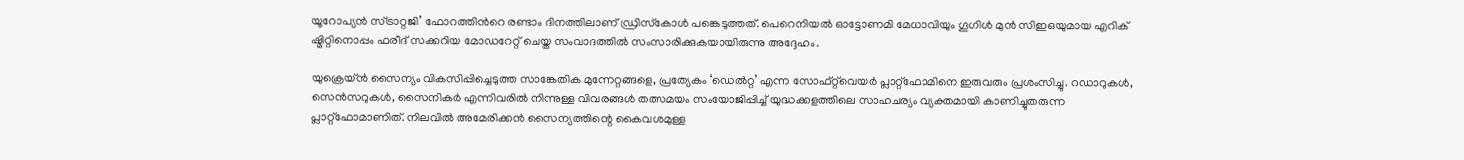യൂറോപ്യൻ സ്ട്രാറ്റജി’ ഫോറത്തിന്‍റെ രണ്ടാം ദിനത്തിലാണ് ഡ്രിസ്‌കോൾ പങ്കെടുത്തത്. പെറെനിയൽ ഓട്ടോണമി മേധാവിയും ഗൂഗിൾ മുൻ സിഇഒയുമായ എറിക് ഷ്മിറ്റിനൊപ്പം ഫരീദ് സക്കറിയ മോഡറേറ്റ് ചെയ്ത സംവാദത്തിൽ സംസാരിക്കുകയായിരുന്നു അദ്ദേഹം.

യുക്രെയ്ൻ സൈന്യം വികസിപ്പിച്ചെടുത്ത സാങ്കേതിക മുന്നേറ്റങ്ങളെ, പ്രത്യേകം ‘ഡെൽറ്റ’ എന്ന സോഫ്റ്റ്‌വെയർ പ്ലാറ്റ്‌ഫോമിനെ ഇരുവരും പ്രശംസിച്ചു. റഡാറുകൾ, സെൻസറുകൾ, സൈനികർ എന്നിവരിൽ നിന്നുള്ള വിവരങ്ങൾ തത്സമയം സംയോജിപ്പിച്ച് യുദ്ധക്കളത്തിലെ സാഹചര്യം വ്യക്തമായി കാണിച്ചുതരുന്ന പ്ലാറ്റ്‌ഫോമാണിത്. നിലവിൽ അമേരിക്കൻ സൈന്യത്തിന്റെ കൈവശമുള്ള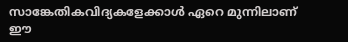സാങ്കേതികവിദ്യകളേക്കാൾ ഏറെ മുന്നിലാണ് ഈ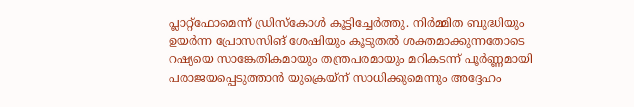പ്ലാറ്റ്‌ഫോമെന്ന് ഡ്രിസ്‌കോൾ കൂട്ടിച്ചേർത്തു. നിർമ്മിത ബുദ്ധിയും ഉയർന്ന പ്രോസസിങ് ശേഷിയും കൂടുതൽ ശക്തമാക്കുന്നതോടെ റഷ്യയെ സാങ്കേതികമായും തന്ത്രപരമായും മറികടന്ന് പൂർണ്ണമായി പരാജയപ്പെടുത്താൻ യുക്രെയ്ന് സാധിക്കുമെന്നും അദ്ദേഹം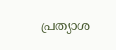പ്രത്യാശ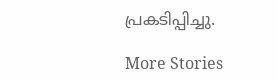പ്രകടിപ്പിച്ചു.

More Stories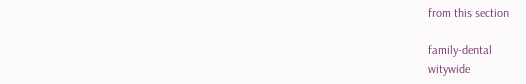from this section

family-dental
witywide